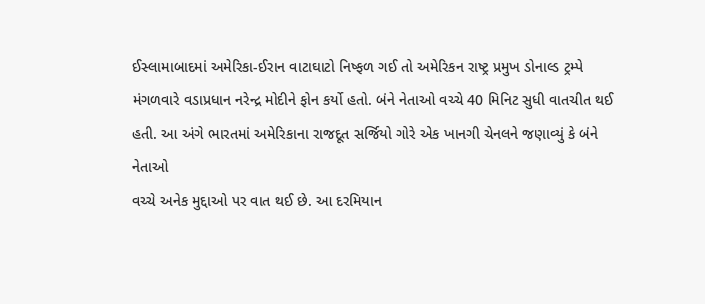ઈસ્લામાબાદમાં અમેરિકા-ઈરાન વાટાઘાટો નિષ્ફળ ગઈ તો અમેરિકન રાષ્ટ્ર પ્રમુખ ડોનાલ્ડ ટ્રમ્પે
મંગળવારે વડાપ્રધાન નરેન્દ્ર મોદીને ફોન કર્યો હતો. બંને નેતાઓ વચ્ચે 40 મિનિટ સુધી વાતચીત થઈ
હતી. આ અંગે ભારતમાં અમેરિકાના રાજદૂત સર્જિયો ગોરે એક ખાનગી ચેનલને જણાવ્યું કે બંને નેતાઓ
વચ્ચે અનેક મુદ્દાઓ પર વાત થઈ છે. આ દરમિયાન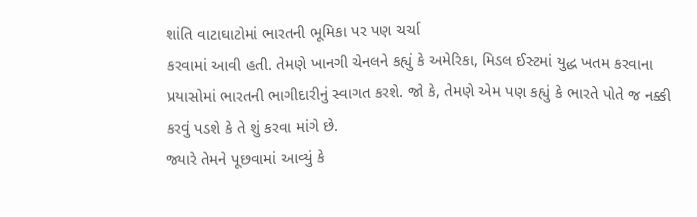શાંતિ વાટાઘાટોમાં ભારતની ભૂમિકા પર પણ ચર્ચા
કરવામાં આવી હતી. તેમણે ખાનગી ચેનલને કહ્યું કે અમેરિકા, મિડલ ઈસ્ટમાં યુદ્ધ ખતમ કરવાના
પ્રયાસોમાં ભારતની ભાગીદારીનું સ્વાગત કરશે. જો કે, તેમણે એમ પણ કહ્યું કે ભારતે પોતે જ નક્કી
કરવું પડશે કે તે શું કરવા માંગે છે.
જ્યારે તેમને પૂછવામાં આવ્યું કે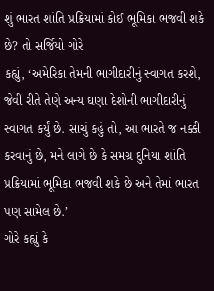શું ભારત શાંતિ પ્રક્રિયામાં કોઈ ભૂમિકા ભજવી શકે છે? તો સર્જિયો ગોરે
કહ્યું, ‘અમેરિકા તેમની ભાગીદારીનું સ્વાગત કરશે, જેવી રીતે તેણે અન્ય ઘણા દેશોની ભાગીદારીનું
સ્વાગત કર્યું છે. સાચું કહું તો, આ ભારતે જ નક્કી કરવાનું છે, મને લાગે છે કે સમગ્ર દુનિયા શાંતિ
પ્રક્રિયામાં ભૂમિકા ભજવી શકે છે અને તેમાં ભારત પણ સામેલ છે.’
ગોરે કહ્યું કે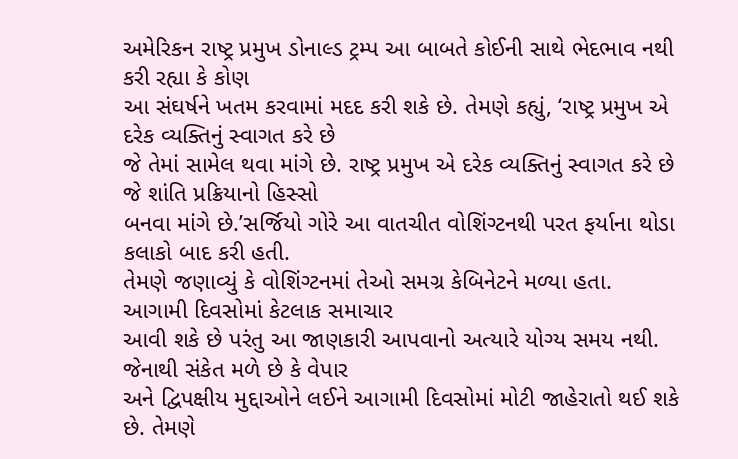અમેરિકન રાષ્ટ્ર પ્રમુખ ડોનાલ્ડ ટ્રમ્પ આ બાબતે કોઈની સાથે ભેદભાવ નથી કરી રહ્યા કે કોણ
આ સંઘર્ષને ખતમ કરવામાં મદદ કરી શકે છે. તેમણે કહ્યું, ‘રાષ્ટ્ર પ્રમુખ એ દરેક વ્યક્તિનું સ્વાગત કરે છે
જે તેમાં સામેલ થવા માંગે છે. રાષ્ટ્ર પ્રમુખ એ દરેક વ્યક્તિનું સ્વાગત કરે છે જે શાંતિ પ્રક્રિયાનો હિસ્સો
બનવા માંગે છે.’સર્જિયો ગોરે આ વાતચીત વોશિંગ્ટનથી પરત ફર્યાના થોડા કલાકો બાદ કરી હતી.
તેમણે જણાવ્યું કે વોશિંગ્ટનમાં તેઓ સમગ્ર કેબિનેટને મળ્યા હતા. આગામી દિવસોમાં કેટલાક સમાચાર
આવી શકે છે પરંતુ આ જાણકારી આપવાનો અત્યારે યોગ્ય સમય નથી. જેનાથી સંકેત મળે છે કે વેપાર
અને દ્વિપક્ષીય મુદ્દાઓને લઈને આગામી દિવસોમાં મોટી જાહેરાતો થઈ શકે છે. તેમણે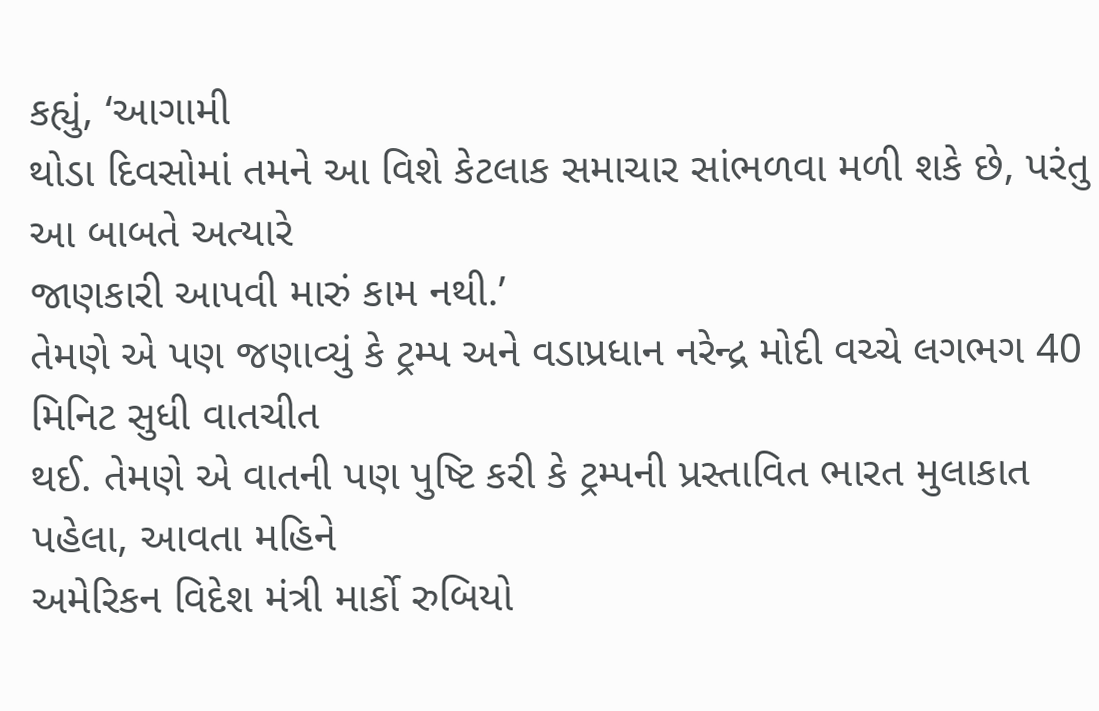કહ્યું, ‘આગામી
થોડા દિવસોમાં તમને આ વિશે કેટલાક સમાચાર સાંભળવા મળી શકે છે, પરંતુ આ બાબતે અત્યારે
જાણકારી આપવી મારું કામ નથી.’
તેમણે એ પણ જણાવ્યું કે ટ્રમ્પ અને વડાપ્રધાન નરેન્દ્ર મોદી વચ્ચે લગભગ 40 મિનિટ સુધી વાતચીત
થઈ. તેમણે એ વાતની પણ પુષ્ટિ કરી કે ટ્રમ્પની પ્રસ્તાવિત ભારત મુલાકાત પહેલા, આવતા મહિને
અમેરિકન વિદેશ મંત્રી માર્કો રુબિયો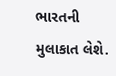ભારતની મુલાકાત લેશે.